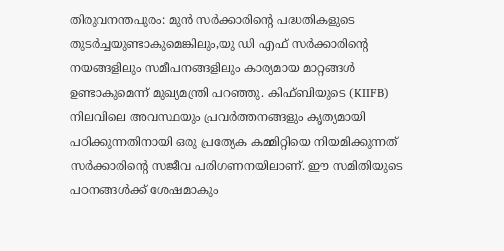തിരുവനന്തപുരം: മുൻ സർക്കാരിന്റെ പദ്ധതികളുടെ തുടർച്ചയുണ്ടാകുമെങ്കിലും,യു ഡി എഫ് സർക്കാരിന്റെ നയങ്ങളിലും സമീപനങ്ങളിലും കാര്യമായ മാറ്റങ്ങൾ ഉണ്ടാകുമെന്ന് മുഖ്യമന്ത്രി പറഞ്ഞു. കിഫ്ബിയുടെ (KIIFB) നിലവിലെ അവസ്ഥയും പ്രവർത്തനങ്ങളും കൃത്യമായി പഠിക്കുന്നതിനായി ഒരു പ്രത്യേക കമ്മിറ്റിയെ നിയമിക്കുന്നത് സർക്കാരിന്റെ സജീവ പരിഗണനയിലാണ്. ഈ സമിതിയുടെ പഠനങ്ങൾക്ക് ശേഷമാകും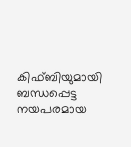കിഫ്ബിയുമായി ബന്ധപ്പെട്ട നയപരമായ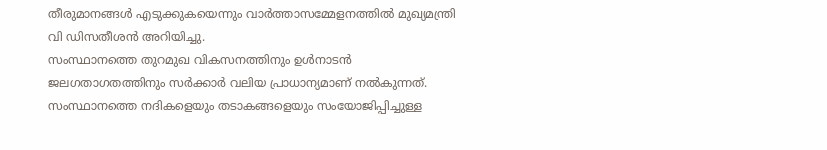തീരുമാനങ്ങൾ എടുക്കുകയെന്നും വാർത്താസമ്മേളനത്തിൽ മുഖ്യമന്ത്രി വി ഡിസതീശൻ അറിയിച്ചു.
സംസ്ഥാനത്തെ തുറമുഖ വികസനത്തിനും ഉൾനാടൻ ജലഗതാഗതത്തിനും സർക്കാർ വലിയ പ്രാധാന്യമാണ് നൽകുന്നത്. സംസ്ഥാനത്തെ നദികളെയും തടാകങ്ങളെയും സംയോജിപ്പിച്ചുള്ള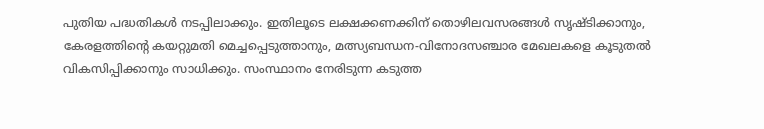പുതിയ പദ്ധതികൾ നടപ്പിലാക്കും. ഇതിലൂടെ ലക്ഷക്കണക്കിന് തൊഴിലവസരങ്ങൾ സൃഷ്ടിക്കാനും, കേരളത്തിന്റെ കയറ്റുമതി മെച്ചപ്പെടുത്താനും, മത്സ്യബന്ധന-വിനോദസഞ്ചാര മേഖലകളെ കൂടുതൽ വികസിപ്പിക്കാനും സാധിക്കും. സംസ്ഥാനം നേരിടുന്ന കടുത്ത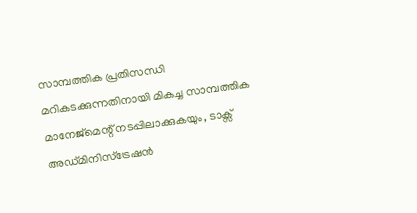സാമ്പത്തിക പ്രതിസന്ധി മറികടക്കുന്നതിനായി മികച്ച സാമ്പത്തിക മാനേജ്മെന്റ് നടപ്പിലാക്കുകയും, ടാക്സ് അഡ്മിനിസ്ട്രേഷൻ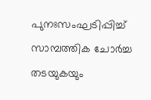പുനഃസംഘടിപ്പിച്ച് സാമ്പത്തിക ചോർച്ച തടയുകയും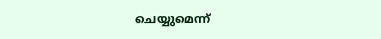ചെയ്യുമെന്ന്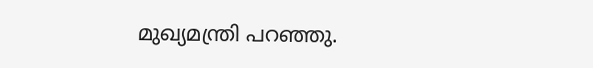മുഖ്യമന്ത്രി പറഞ്ഞു.